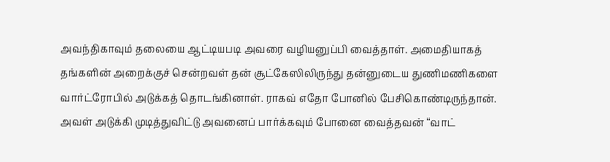அவந்திகாவும் தலையை ஆட்டியபடி அவரை வழியனுப்பி வைத்தாள். அமைதியாகத் தங்களின் அறைக்குச் சென்றவள் தன் சூட்கேஸிலிருந்து தன்னுடைய துணிமணிகளை வார்ட்ரோபில் அடுக்கத் தொடங்கினாள். ராகவ் எதோ போனில் பேசிகொண்டிருந்தான். அவள் அடுக்கி முடித்துவிட்டு அவனைப் பார்க்கவும் போனை வைத்தவன் “வாட்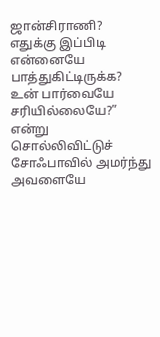ஜான்சிராணி? எதுக்கு இப்பிடி என்னையே பாத்துகிட்டிருக்க? உன் பார்வையே சரியில்லையே?” என்று சொல்லிவிட்டுச் சோஃபாவில் அமர்ந்து அவளையே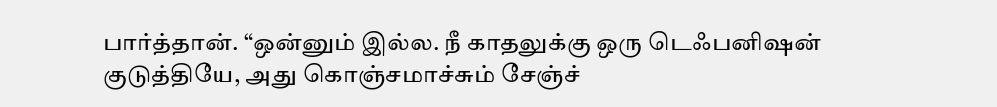பார்த்தான். “ஒன்னும் இல்ல. நீ காதலுக்கு ஒரு டெஃபனிஷன் குடுத்தியே, அது கொஞ்சமாச்சும் சேஞ்ச்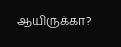ஆயிருக்கா?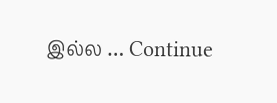இல்ல … Continue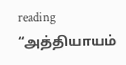reading “அத்தியாயம்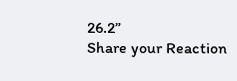26.2”
Share your Reaction